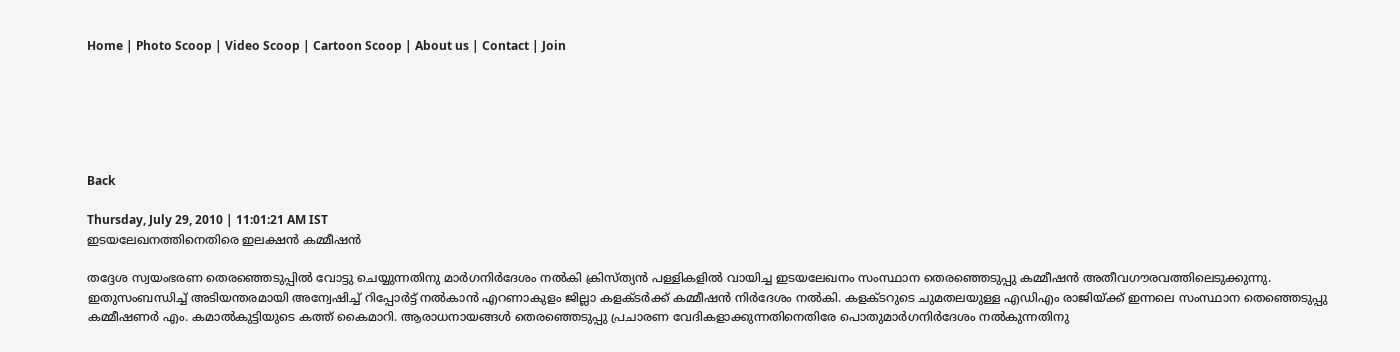Home | Photo Scoop | Video Scoop | Cartoon Scoop | About us | Contact | Join






Back

Thursday, July 29, 2010 | 11:01:21 AM IST
ഇടയലേഖനത്തിനെതിരെ ഇലക്ഷന്‍ കമ്മീഷന്‍

തദ്ദേശ സ്വയംഭരണ തെരഞ്ഞെടുപ്പില്‍ വോട്ടു ചെയ്യുന്നതിനു മാര്‍ഗനിര്‍ദേശം നല്‍കി ക്രിസ്‌ത്യന്‍ പള്ളികളില്‍ വായിച്ച ഇടയലേഖനം സംസ്ഥാന തെരഞ്ഞെടുപ്പു കമ്മീഷന്‍ അതീവഗൗരവത്തിലെടുക്കുന്നു. ഇതുസംബന്ധിച്ച്‌ അടിയന്തരമായി അന്വേഷിച്ച്‌ റിപ്പോര്‍ട്ട്‌ നല്‍കാന്‍ എറണാകുളം ജില്ലാ കളക്‌ടര്‍ക്ക്‌ കമ്മീഷന്‍ നിര്‍ദേശം നല്‍കി. കളക്‌ടറുടെ ചുമതലയുള്ള എഡിഎം രാജിയ്‌ക്ക്‌ ഇന്നലെ സംസ്ഥാന തെഞ്ഞെടുപ്പു കമ്മീഷണര്‍ എം. കമാല്‍കുട്ടിയുടെ കത്ത്‌ കൈമാറി. ആരാധനായങ്ങള്‍ തെരഞ്ഞെടുപ്പു പ്രചാരണ വേദികളാക്കുന്നതിനെതിരേ പൊതുമാര്‍ഗനിര്‍ദേശം നല്‍കുന്നതിനു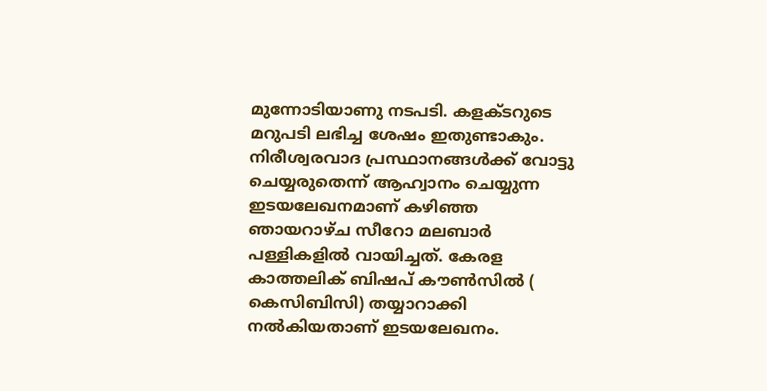മുന്നോടിയാണു നടപടി. കളക്‌ടറുടെ മറുപടി ലഭിച്ച ശേഷം ഇതുണ്ടാകും.
നിരീശ്വരവാദ പ്രസ്ഥാനങ്ങള്‍ക്ക്‌ വോട്ടു ചെയ്യരുതെന്ന്‌ ആഹ്വാനം ചെയ്യുന്ന ഇടയലേഖനമാണ്‌ കഴിഞ്ഞ ഞായറാഴ്‌ച സീറോ മലബാര്‍ പള്ളികളില്‍ വായിച്ചത്‌. കേരള കാത്തലിക്‌ ബിഷപ്‌ കൗണ്‍സില്‍ ( കെസിബിസി) തയ്യാറാക്കി നല്‍കിയതാണ്‌ ഇടയലേഖനം.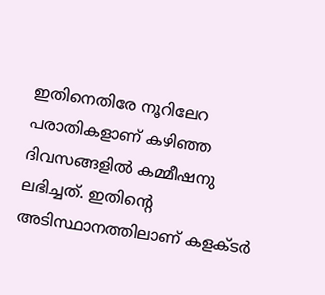ഇതിനെതിരേ നൂറിലേറ പരാതികളാണ്‌ കഴിഞ്ഞ ദിവസങ്ങളില്‍ കമ്മീഷനു ലഭിച്ചത്‌. ഇതിന്റെ അടിസ്ഥാനത്തിലാണ്‌ കളക്‌ടര്‍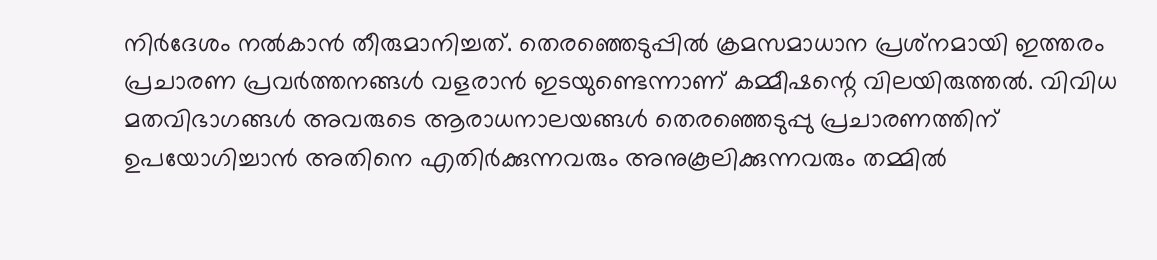നിര്‍ദേശം നല്‍കാന്‍ തീരുമാനിച്ചത്‌. തെരഞ്ഞെടുപ്പില്‍ ക്രമസമാധാന പ്രശ്‌നമായി ഇത്തരം പ്രചാരണ പ്രവര്‍ത്തനങ്ങള്‍ വളരാന്‍ ഇടയുണ്ടെന്നാണ്‌ കമ്മീഷന്റെ വിലയിരുത്തല്‍. വിവിധ മതവിഭാഗങ്ങള്‍ അവരുടെ ആരാധനാലയങ്ങള്‍ തെരഞ്ഞെടുപ്പു പ്രചാരണത്തിന്‌ ഉപയോഗിച്ചാന്‍ അതിനെ എതിര്‍ക്കുന്നവരും അനുകൂലിക്കുന്നവരും തമ്മില്‍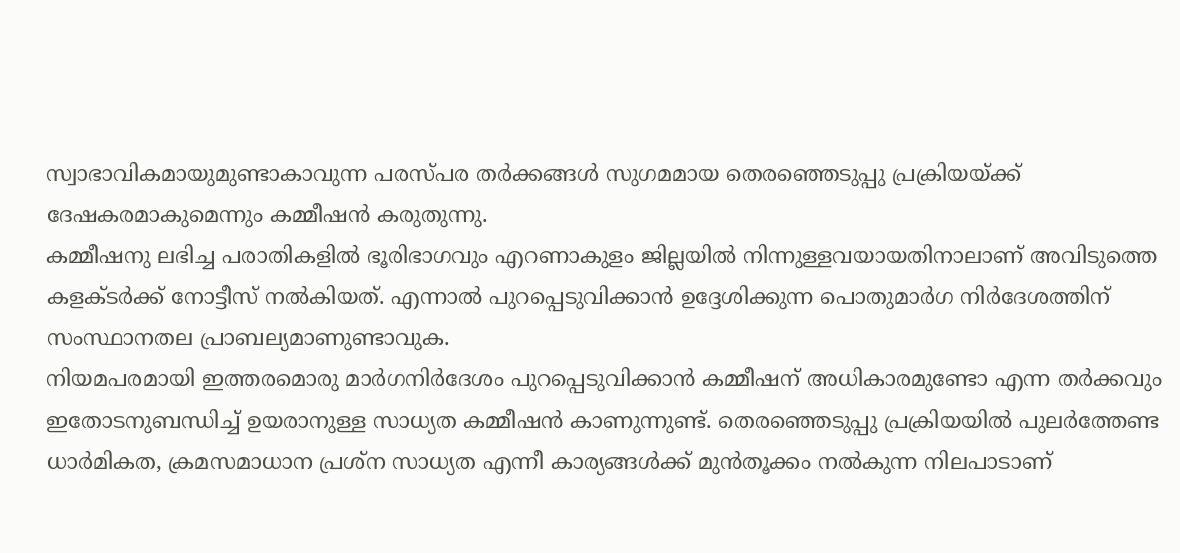സ്വാഭാവികമായുമുണ്ടാകാവുന്ന പരസ്‌പര തര്‍ക്കങ്ങള്‍ സുഗമമായ തെരഞ്ഞെടുപ്പു പ്രക്രിയയ്‌ക്ക്‌ ദേഷകരമാകുമെന്നും കമ്മീഷന്‍ കരുതുന്നു.
കമ്മീഷനു ലഭിച്ച പരാതികളില്‍ ഭൂരിഭാഗവും എറണാകുളം ജില്ലയില്‍ നിന്നുള്ളവയായതിനാലാണ്‌ അവിടുത്തെ കളക്‌ടര്‍ക്ക്‌ നോട്ടീസ്‌ നല്‍കിയത്‌. എന്നാല്‍ പുറപ്പെടുവിക്കാന്‍ ഉദ്ദേശിക്കുന്ന പൊതുമാര്‍ഗ നിര്‍ദേശത്തിന്‌ സംസ്ഥാനതല പ്രാബല്യമാണുണ്ടാവുക.
നിയമപരമായി ഇത്തരമൊരു മാര്‍ഗനിര്‍ദേശം പുറപ്പെടുവിക്കാന്‍ കമ്മീഷന്‌ അധികാരമുണ്ടോ എന്ന തര്‍ക്കവും ഇതോടനുബന്ധിച്ച്‌ ഉയരാനുള്ള സാധ്യത കമ്മീഷന്‍ കാണുന്നുണ്ട്‌. തെരഞ്ഞെടുപ്പു പ്രക്രിയയില്‍ പുലര്‍ത്തേണ്ട ധാര്‍മികത, ക്രമസമാധാന പ്രശ്‌ന സാധ്യത എന്നീ കാര്യങ്ങള്‍ക്ക്‌ മുന്‍തൂക്കം നല്‍കുന്ന നിലപാടാണ്‌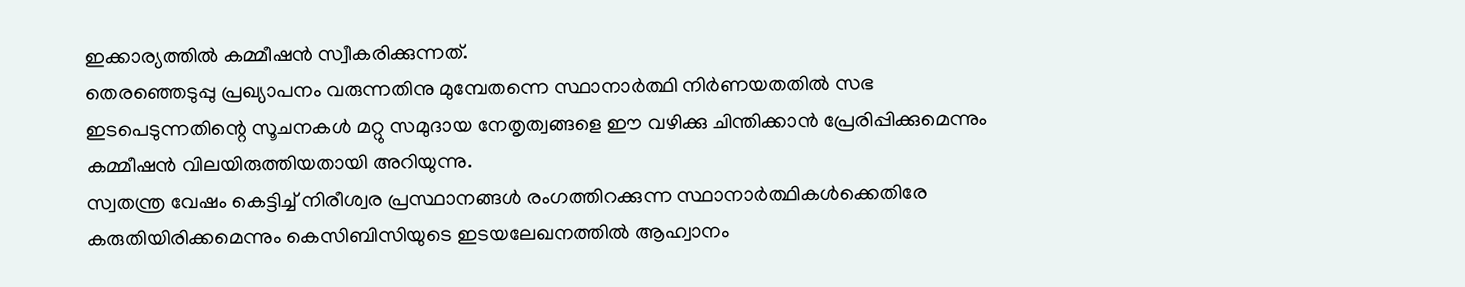ഇക്കാര്യത്തില്‍ കമ്മീഷന്‍ സ്വീകരിക്കുന്നത്‌.
തെരഞ്ഞെടുപ്പു പ്രഖ്യാപനം വരുന്നതിനു മുമ്പേതന്നെ സ്ഥാനാര്‍ത്ഥി നിര്‍ണയതതില്‍ സഭ ഇടപെടുന്നതിന്റെ സൂചനകള്‍ മറ്റു സമുദായ നേതൃത്വങ്ങളെ ഈ വഴിക്കു ചിന്തിക്കാന്‍ പ്രേരിപ്പിക്കുമെന്നും കമ്മീഷന്‍ വിലയിരുത്തിയതായി അറിയുന്നു.
സ്വതന്ത്ര വേഷം കെട്ടിച്ച്‌ നിരീശ്വര പ്രസ്ഥാനങ്ങള്‍ രംഗത്തിറക്കുന്ന സ്ഥാനാര്‍ത്ഥികള്‍ക്കെതിരേ കരുതിയിരിക്കമെന്നും കെസിബിസിയുടെ ഇടയലേഖനത്തില്‍ ആഹ്വാനം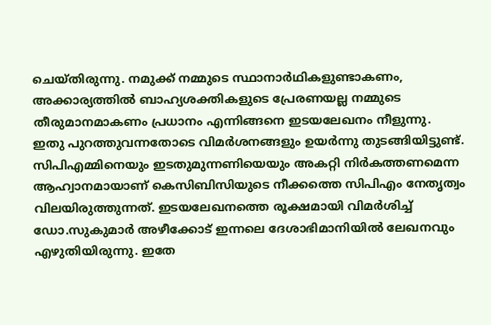ചെയ്‌തിരുന്നു. നമുക്ക്‌ നമ്മുടെ സ്ഥാനാര്‍ഥികളുണ്ടാകണം, അക്കാര്യത്തില്‍ ബാഹ്യശക്തികളുടെ പ്രേരണയല്ല നമ്മുടെ തീരുമാനമാകണം പ്രധാനം എന്നിങ്ങനെ ഇടയലേഖനം നീളുന്നു.
ഇതു പുറത്തുവന്നതോടെ വിമര്‍ശനങ്ങളും ഉയര്‍ന്നു തുടങ്ങിയിട്ടുണ്ട്‌. സിപിഎമ്മിനെയും ഇടതുമുന്നണിയെയും അകറ്റി നിര്‍കത്തണമെന്ന ആഹ്വാനമായാണ്‌ കെസിബിസിയുടെ നീക്കത്തെ സിപിഎം നേതൃത്വം വിലയിരുത്തുന്നത്‌. ഇടയലേഖനത്തെ രൂക്ഷമായി വിമര്‍ശിച്ച്‌ ഡോ.സുകുമാര്‍ അഴീക്കോട്‌ ഇന്നലെ ദേശാഭിമാനിയില്‍ ലേഖനവും എഴുതിയിരുന്നു. ഇതേ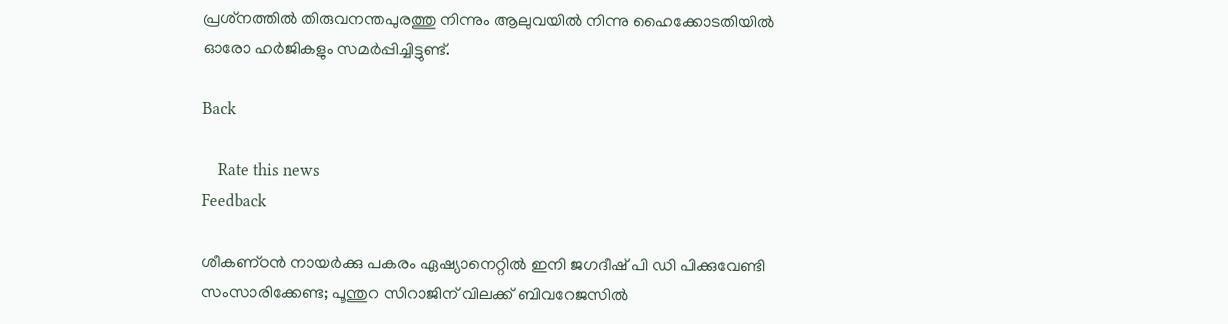പ്രശ്‌നത്തില്‍ തിരുവനന്തപുരത്തു നിന്നും ആലുവയില്‍ നിന്നു ഹൈക്കോടതിയില്‍ ഓരോ ഹര്‍ജികളും സമര്‍പ്പിച്ചിട്ടുണ്ട്‌.

Back

    Rate this news
Feedback

ശീകണ്‌ഠന്‍ നായര്‍ക്കു പകരം ഏഷ്യാനെറ്റില്‍ ഇനി ജഗദീഷ്‌ പി ഡി പിക്കുവേണ്ടി സംസാരിക്കേണ്ട; പൂന്തുറ സിറാജിന്‌ വിലക്ക്‌ ബിവറേജസില്‍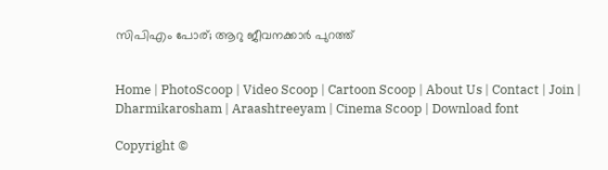സിപിഎം പോര്‌; ആറു ജീവനക്കാര്‍ പുറത്ത്‌


Home | PhotoScoop | Video Scoop | Cartoon Scoop | About Us | Contact | Join | Dharmikarosham | Araashtreeyam | Cinema Scoop | Download font

Copyright ©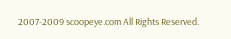2007-2009 scoopeye.com All Rights Reserved.